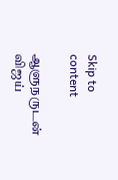Skip to content

ஆளுநருடன் விஜய்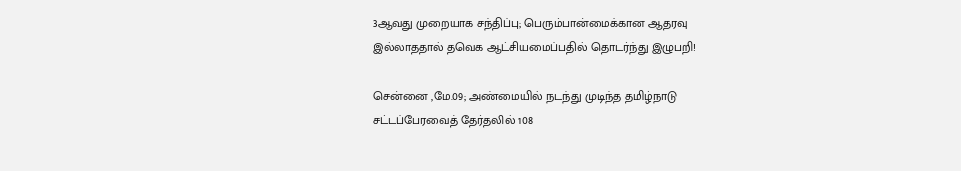3ஆவது முறையாக சந்திப்பு; பெரும்பான்மைக்கான ஆதரவு இல்லாததால் தவெக ஆட்சியமைப்பதில் தொடர்ந்து இழுபறி!

சென்னை ,மே.09; அண்மையில் நடந்து முடிந்த தமிழ்நாடு சட்டப்பேரவைத் தேர்தலில் 108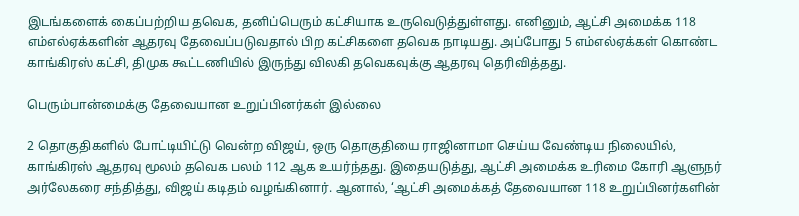இடங்களைக் கைப்பற்றிய தவெக, தனிப்பெரும் கட்சியாக உருவெடுத்துள்ளது. எனினும், ஆட்சி அமைக்க 118 எம்எல்ஏக்களின் ஆதரவு தேவைப்படுவதால் பிற கட்சிகளை தவெக நாடியது. அப்போது 5 எம்எல்ஏக்கள் கொண்ட காங்கிரஸ் கட்சி, திமுக கூட்டணியில் இருந்து விலகி தவெகவுக்கு ஆதரவு தெரிவித்தது.

பெரும்பான்மைக்கு தேவையான உறுப்பினர்கள் இல்லை

2 தொகுதிகளில் போட்டியிட்டு வென்ற விஜய், ஒரு தொகுதியை ராஜினாமா செய்ய வேண்டிய நிலையில், காங்கிரஸ் ஆதரவு மூலம் தவெக பலம் 112 ஆக உயர்ந்தது. இதையடுத்து, ஆட்சி அமைக்க உரிமை கோரி ஆளுநர் அர்லேகரை சந்தித்து, விஜய் கடிதம் வழங்கினார். ஆனால், ‘ஆட்சி அமைக்கத் தேவையான 118 உறுப்பினர்களின்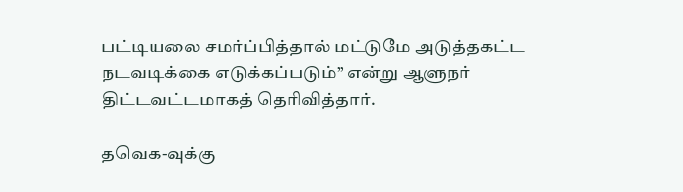பட்டியலை சமர்ப்பித்தால் மட்டுமே அடுத்தகட்ட நடவடிக்கை எடுக்கப்படும்’’ என்று ஆளுநர் திட்டவட்டமாகத் தெரிவித்தார்.

தவெக-வுக்கு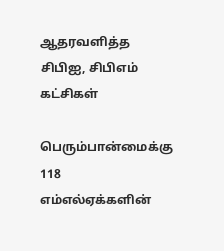ஆதரவளித்த சிபிஐ, சிபிஎம் கட்சிகள்

பெரும்பான்மைக்கு 118 எம்எல்ஏக்களின்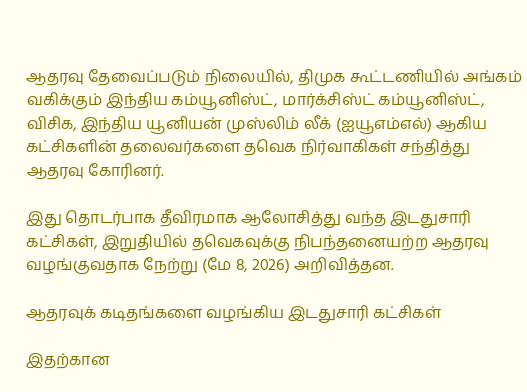ஆதரவு தேவைப்படும் நிலையில், திமுக கூட்டணியில் அங்கம் வகிக்கும் இந்திய கம்யூனிஸ்ட், மார்க்சிஸ்ட் கம்யூனிஸ்ட், விசிக, இந்திய யூனியன் முஸ்லிம் லீக் (ஐயூஎம்எல்) ஆகிய கட்சிகளின் தலைவர்களை தவெக நிர்வாகிகள் சந்தித்து ஆதரவு கோரினர்.

இது தொடர்பாக தீவிரமாக ஆலோசித்து வந்த இடதுசாரி கட்சிகள், இறுதியில் தவெகவுக்கு நிபந்தனையற்ற ஆதரவு வழங்குவதாக நேற்று (மே 8, 2026) அறிவித்தன.

ஆதரவுக் கடிதங்களை வழங்கிய இடதுசாரி கட்சிகள்

இதற்கான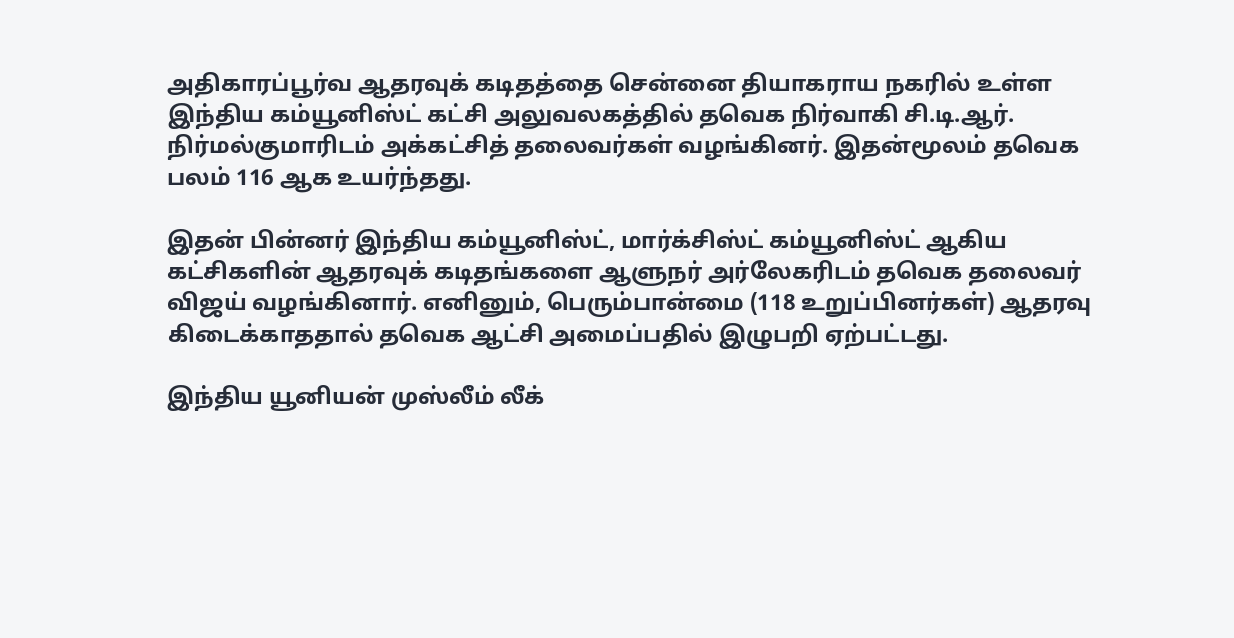அதிகாரப்பூர்வ ஆதரவுக் கடிதத்தை சென்னை தியாகராய நகரில் உள்ள இந்திய கம்யூனிஸ்ட் கட்சி அலுவலகத்தில் தவெக நிர்வாகி சி.டி.ஆர். நிர்மல்குமாரிடம் அக்கட்சித் தலைவர்கள் வழங்கினர். இதன்மூலம் தவெக பலம் 116 ஆக உயர்ந்தது.

இதன் பின்னர் இந்திய கம்யூனிஸ்ட், மார்க்சிஸ்ட் கம்யூனிஸ்ட் ஆகிய கட்சிகளின் ஆதரவுக் கடிதங்களை ஆளுநர் அர்லேகரிடம் தவெக தலைவர் விஜய் வழங்கினார். எனினும், பெரும்பான்மை (118 உறுப்பினர்கள்) ஆதரவு கிடைக்காததால் தவெக ஆட்சி அமைப்பதில் இழுபறி ஏற்பட்டது.

இந்திய யூனியன் முஸ்லீம் லீக்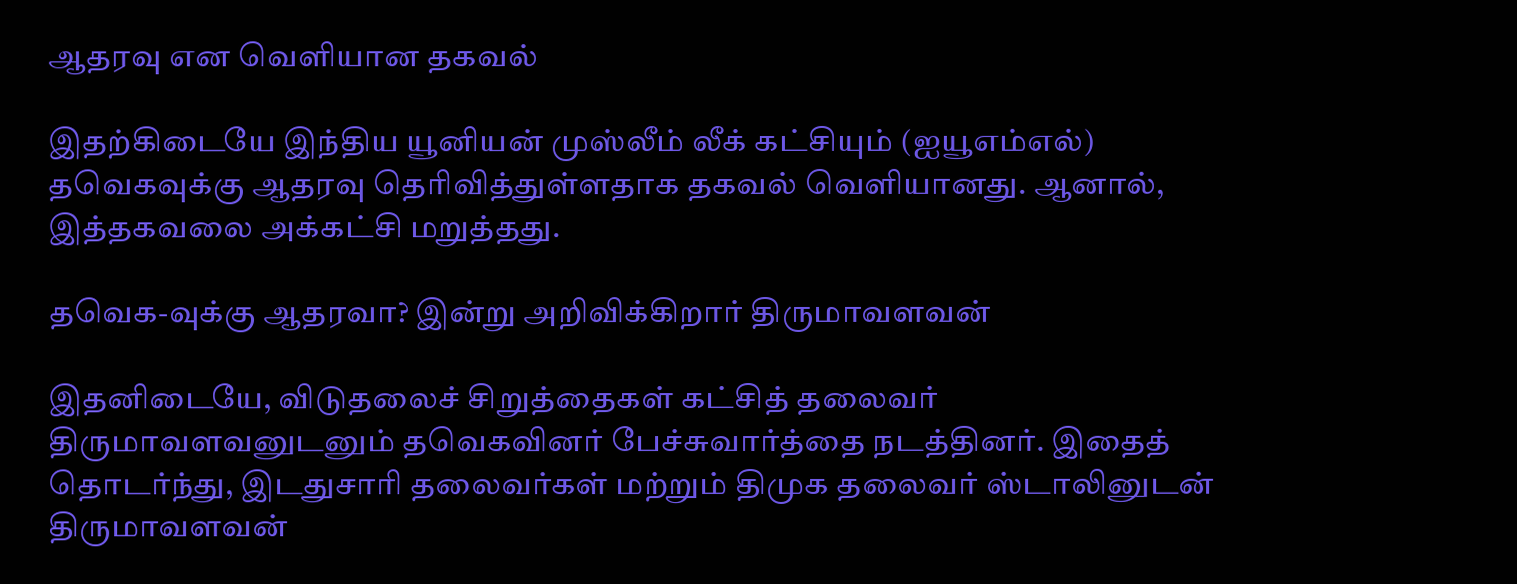ஆதரவு என வெளியான தகவல்

இதற்கிடையே இந்திய யூனியன் முஸ்லீம் லீக் கட்சியும் (ஐயூஎம்எல்) தவெகவுக்கு ஆதரவு தெரிவித்துள்ளதாக தகவல் வெளியானது. ஆனால், இத்தகவலை அக்கட்சி மறுத்தது.

தவெக-வுக்கு ஆதரவா? இன்று அறிவிக்கிறார் திருமாவளவன்

இதனிடையே, விடுதலைச் சிறுத்தைகள் கட்சித் தலைவர் திருமாவளவனுடனும் தவெகவினர் பேச்சுவார்த்தை நடத்தினர். இதைத் தொடர்ந்து, இடதுசாரி தலைவர்கள் மற்றும் திமுக தலைவர் ஸ்டாலினுடன் திருமாவளவன்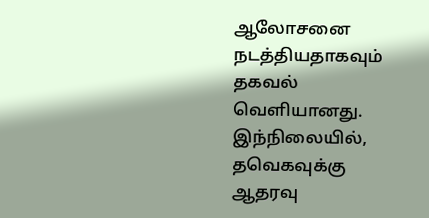ஆலோசனை நடத்தியதாகவும் தகவல் வெளியானது. இந்நிலையில், தவெகவுக்கு ஆதரவு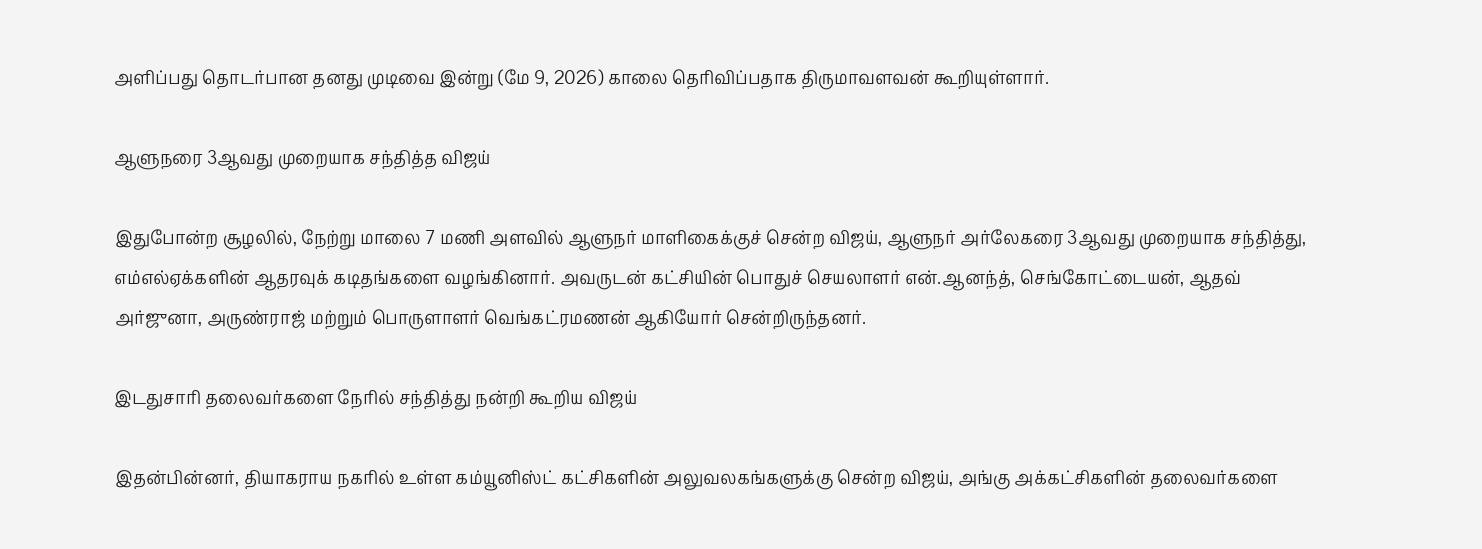அளிப்பது தொடர்பான தனது முடிவை இன்று (மே 9, 2026) காலை தெரிவிப்பதாக திருமாவளவன் கூறியுள்ளார்.

ஆளுநரை 3ஆவது முறையாக சந்தித்த விஜய்

இதுபோன்ற சூழலில், நேற்று மாலை 7 மணி அளவில் ஆளுநர் மாளிகைக்குச் சென்ற விஜய், ஆளுநர் அர்லேகரை 3ஆவது முறையாக சந்தித்து, எம்எல்ஏக்களின் ஆதரவுக் கடிதங்களை வழங்கினார். அவருடன் கட்சியின் பொதுச் செயலாளர் என்.ஆனந்த், செங்கோட்டையன், ஆதவ் அர்ஜுனா, அருண்ராஜ் மற்றும் பொருளாளர் வெங்கட்ரமணன் ஆகியோர் சென்றிருந்தனர்.

இடதுசாரி தலைவர்களை நேரில் சந்தித்து நன்றி கூறிய விஜய்

இதன்பின்னர், தியாகராய நகரில் உள்ள கம்யூனிஸ்ட் கட்சிகளின் அலுவலகங்களுக்கு சென்ற விஜய், அங்கு அக்கட்சிகளின் தலைவர்களை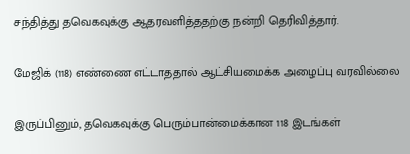சந்தித்து தவெகவுக்கு ஆதரவளித்ததற்கு நன்றி தெரிவித்தார்.

மேஜிக் (118) எண்ணை எட்டாததால் ஆட்சியமைக்க அழைப்பு வரவில்லை

இருப்பினும், தவெகவுக்கு பெரும்பான்மைக்கான 118 இடங்கள்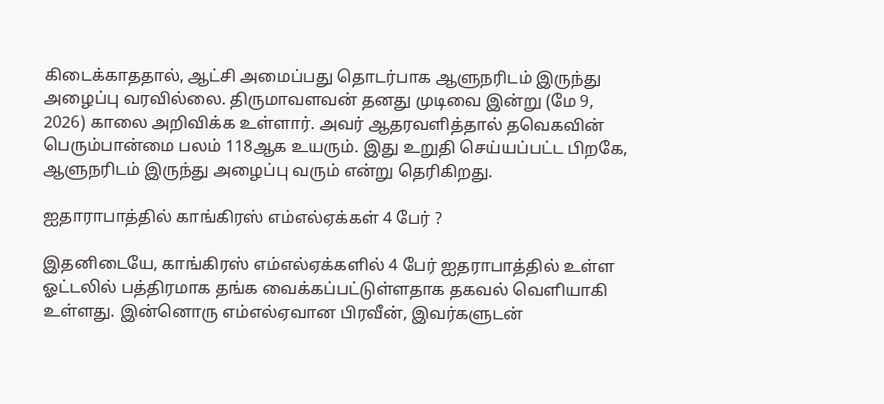கிடைக்காததால், ஆட்சி அமைப்பது தொடர்பாக ஆளுநரிடம் இருந்து அழைப்பு வரவில்லை. திருமாவளவன் தனது முடிவை இன்று (மே 9, 2026) காலை அறிவிக்க உள்ளார். அவர் ஆதரவளித்தால் தவெகவின் பெரும்பான்மை பலம் 118ஆக உயரும். இது உறுதி செய்யப்பட்ட பிறகே, ஆளுநரிடம் இருந்து அழைப்பு வரும் என்று தெரிகிறது.

ஐதாராபாத்தில் காங்கிரஸ் எம்எல்ஏக்கள் 4 பேர் ?

இதனிடையே, காங்கிரஸ் எம்எல்ஏக்களில் 4 பேர் ஐதராபாத்தில் உள்ள ஓட்டலில் பத்திரமாக தங்க வைக்கப்பட்டுள்ளதாக தகவல் வெளியாகி உள்ளது. இன்னொரு எம்எல்ஏவான பிரவீன், இவர்களுடன்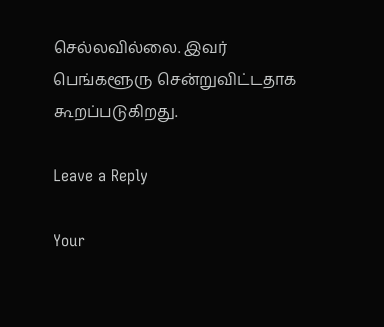செல்லவில்லை. இவர் பெங்களூரு சென்றுவிட்டதாக கூறப்படுகிறது.

Leave a Reply

Your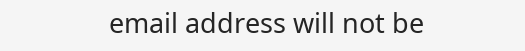email address will not be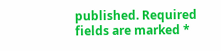published. Required fields are marked *